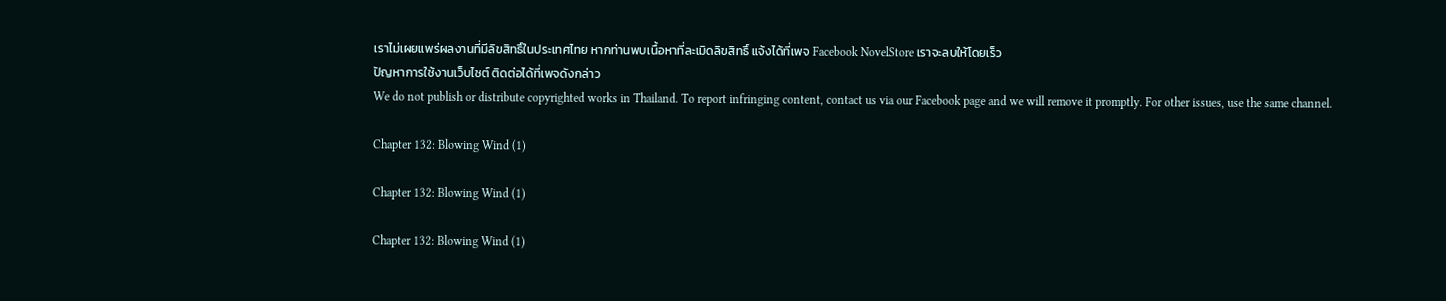เราไม่เผยแพร่ผลงานที่มีลิขสิทธิ์ในประเทศไทย หากท่านพบเนื้อหาที่ละเมิดลิขสิทธิ์ แจ้งได้ที่เพจ Facebook NovelStore เราจะลบให้โดยเร็ว
ปัญหาการใช้งานเว็บไซต์ ติดต่อได้ที่เพจดังกล่าว
We do not publish or distribute copyrighted works in Thailand. To report infringing content, contact us via our Facebook page and we will remove it promptly. For other issues, use the same channel.

Chapter 132: Blowing Wind (1)

Chapter 132: Blowing Wind (1)

Chapter 132: Blowing Wind (1)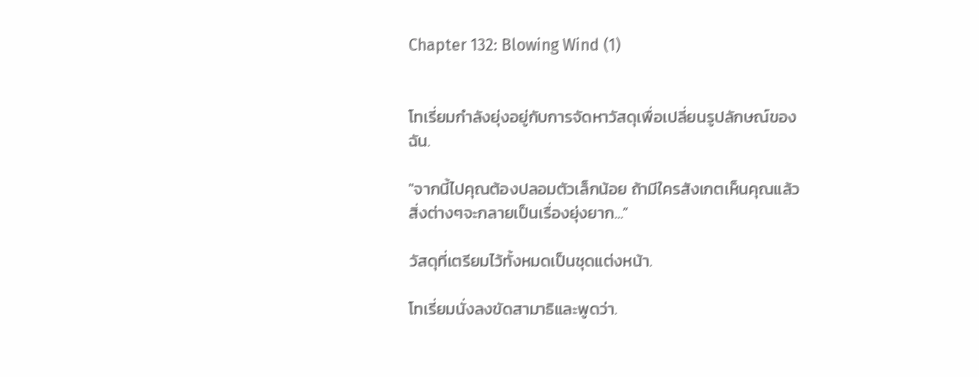Chapter 132: Blowing Wind (1)


โทเรี่ยมกำลังยุ่งอยู่กับการจัดหาวัสดุเพื่อเปลี่ยนรูปลักษณ์ของฉัน.

"จากนี้ไปคุณต้องปลอมตัวเล็กน้อย ถ้ามีใครสังเกตเห็นคุณแล้วสิ่งต่างๆจะกลายเป็นเรื่องยุ่งยาก...”

วัสดุที่เตรียมไว้ทั้งหมดเป็นชุดแต่งหน้า.

โทเรี่ยมนั่งลงขัดสามาธิและพูดว่า.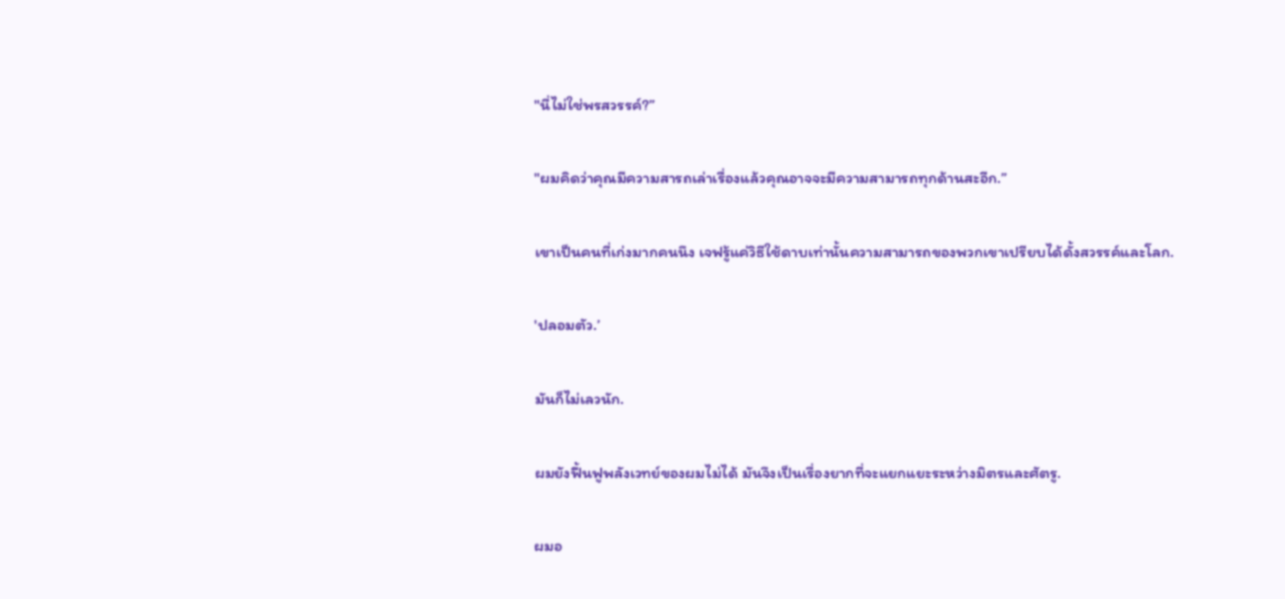"นี่ไม่ใช่พรสวรรค์?”

"ผมคิดว่าคุณมีความสารถเล่าเรื่องแล้วคุณอาจจะมีความสามารถทุกด้านสะอีก.”

เขาเป็นคนที่เก่งมากคนนึง เจฟรู้แค่วิธีใช้ดาบเท่านั้นความสามารถของพวกเขาเปรียบได้ดั้งสวรรค์และโลก.

'ปลอมตัว.’

มันก็ไม่เลวนัก.

ผมยังฟื้นฟูพลังเวทย์ของผมไม่ได้ มันจึงเป็นเรื่องยากที่จะแยกแยะระหว่างมิตรและศัตรู.

ผมอ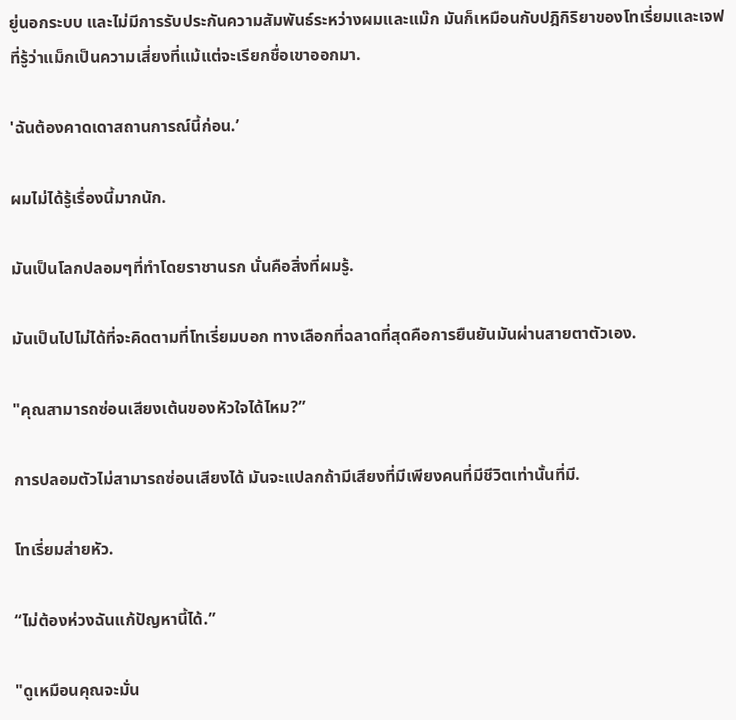ยู่นอกระบบ และไม่มีการรับประกันความสัมพันธ์ระหว่างผมและแม๊ก มันก็เหมือนกับปฎิกิริยาของโทเรี่ยมและเจฟที่รู้ว่าแม็กเป็นความเสี่ยงที่แม้แต่จะเรียกชื่อเขาออกมา.

'ฉันต้องคาดเดาสถานการณ์นี้ก่อน.’

ผมไม่ได้รู้เรื่องนี้มากนัก.

มันเป็นโลกปลอมๆที่ทำโดยราชานรก นั่นคือสิ่งที่ผมรู้.

มันเป็นไปไม่ได้ที่จะคิดตามที่โทเรี่ยมบอก ทางเลือกที่ฉลาดที่สุดคือการยืนยันมันผ่านสายตาตัวเอง.

"คุณสามารถซ่อนเสียงเต้นของหัวใจได้ไหม?”

การปลอมตัวไม่สามารถซ่อนเสียงได้ มันจะแปลกถ้ามีเสียงที่มีเพียงคนที่มีชีวิตเท่านั้นที่มี.

โทเรี่ยมส่ายหัว.

“ไม่ต้องห่วงฉันแก้ปัญหานี้ได้.”

"ดูเหมือนคุณจะมั่น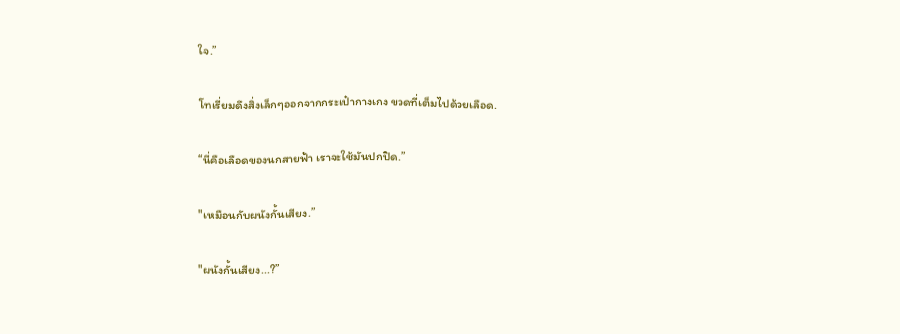ใจ.”

โทเรี่ยมดึงสิ่งเล็กๆออกจากกระเป๋ากางเกง ขวดที่เต็มไปด้วยเลือด.

“นี่คือเลือดของนกสายฟ้า เราจะใช้มันปกปิด.”

"เหมือนกับผนังกั้นเสียง.”

"ผนังกั้นเสียง...?”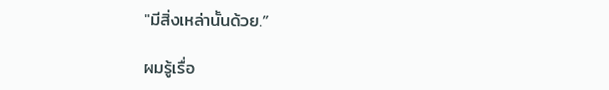"มีสิ่งเหล่านั้นด้วย.”

ผมรู้เรื่อ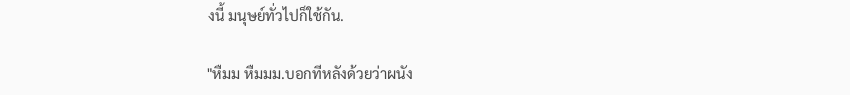งนี้ มนุษย์ทั่วไปก็ใช้กัน.

"หืมม หืมมม.บอกทีหลังด้วยว่าผนัง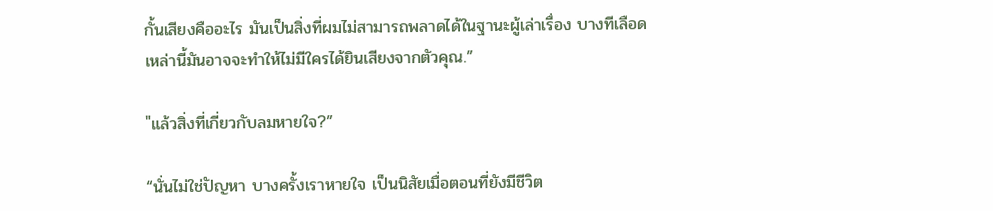กั้นเสียงคืออะไร มันเป็นสิ่งที่ผมไม่สามารถพลาดได้ในฐานะผู้เล่าเรื่อง บางทีเลือดเหล่านี้มันอาจจะทำให้ไม่มีใครได้ยินเสียงจากตัวคุณ.”

"แล้วสิ่งที่เกี่ยวกับลมหายใจ?”

“นั่นไม่ใช่ปัญหา บางครั้งเราหายใจ เป็นนิสัยเมื่อตอนที่ยังมีชีวิต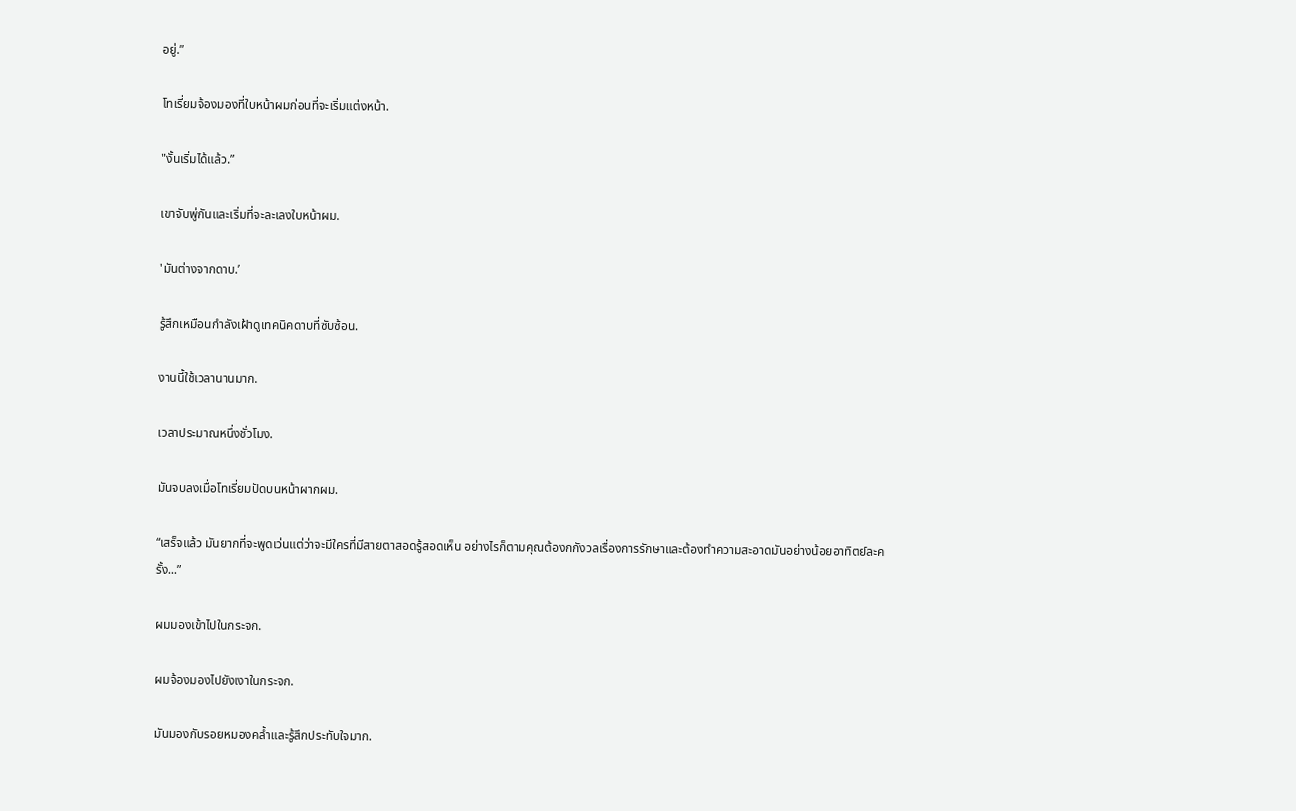อยู่.”

โทเรี่ยมจ้องมองที่ใบหน้าผมก่อนที่จะเริ่มแต่งหน้า.

"งั้นเริ่มได้แล้ว.”

เขาจับพู่กันและเริ่มที่จะละเลงใบหน้าผม.

'มันต่างจากดาบ.’

รู้สึกเหมือนกำลังเฝ้าดูเทคนิคดาบที่ซับซ้อน.

งานนี้ใช้เวลานานมาก.

เวลาประมาณหนึ่งชั่วโมง.

มันจบลงเมื่อโทเรี่ยมปัดบนหน้าผากผม.

“เสร็จแล้ว มันยากที่จะพูดเว่นแต่ว่าจะมีใครที่มีสายตาสอดรู้สอดเห็น อย่างไรก็ตามคุณต้องกกังวลเรื่องการรักษาและต้องทำความสะอาดมันอย่างน้อยอาทิตย์ละครั้ง...”

ผมมองเข้าไปในกระจก.

ผมจ้องมองไปยังเงาในกระจก.

มันมองกับรอยหมองคล้ำและรู้สึกประทับใจมาก.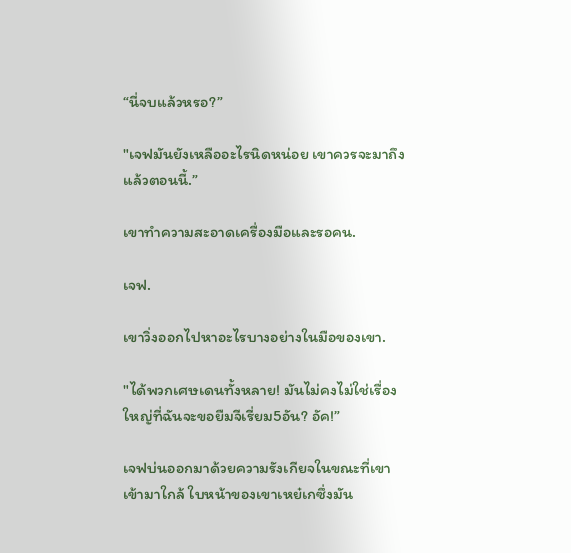“นี่จบแล้วหรอ?”

"เจฟมันยังเหลืออะไรนิดหน่อย เขาควรจะมาถึงแล้วตอนนี้.”

เขาทำความสะอาดเครื่องมือและรอคน.

เจฟ.

เขาวิ่งออกไปหาอะไรบางอย่างในมือของเขา.

"ได้พวกเศษเดนทั้งหลาย! มันไม่คงไม่ใช่เรื่องใหญ่ที่ฉันจะขอยืมจีเรี่ยม5อัน? อัค!”

เจฟบ่นออกมาด้วยความรังเกียจในขณะที่เขาเข้ามาใกล้ ใบหน้าของเขาเหย๋เกซึ่งมัน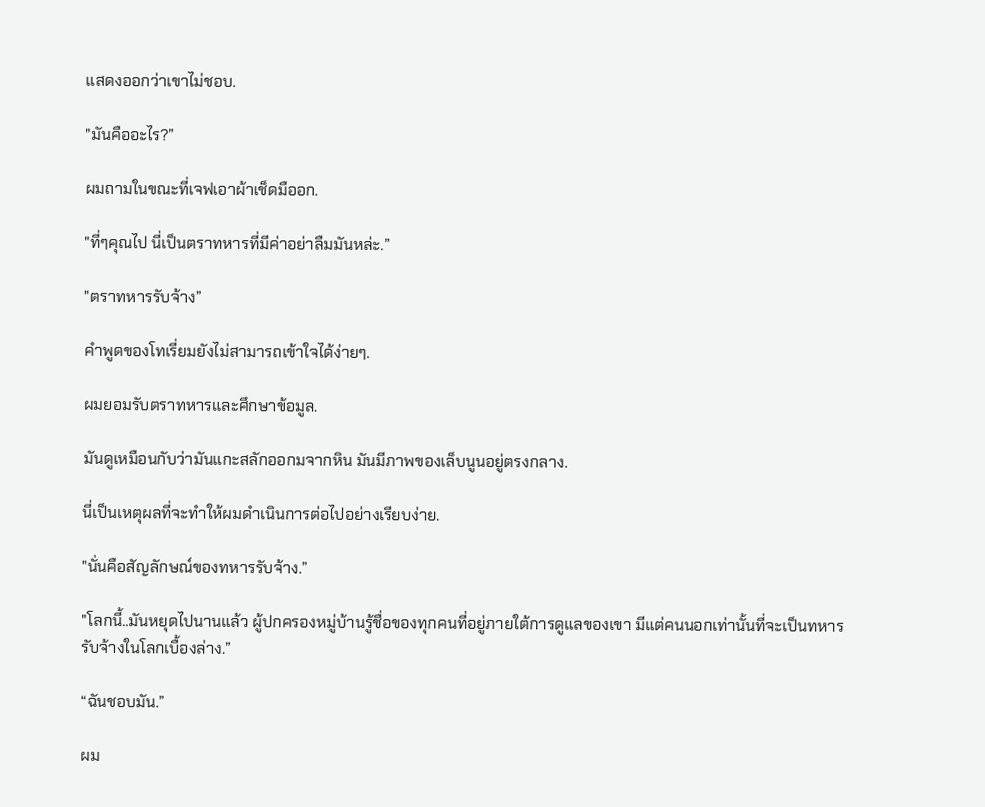แสดงออกว่าเขาไม่ชอบ.

"มันคืออะไร?”

ผมถามในขณะที่เจฟเอาผ้าเช็ดมืออก.

"ที่ๆคุณไป นี่เป็นตราทหารที่มีค่าอย่าลืมมันหล่ะ.”

"ตราทหารรับจ้าง”

คำพูดของโทเรี่ยมยังไม่สามารถเข้าใจได้ง่ายๆ.

ผมยอมรับตราทหารและศึกษาข้อมูล.

มันดูเหมือนกับว่ามันแกะสลักออกมจากหิน มันมีภาพของเล็บนูนอยู่ตรงกลาง.

นี่เป็นเหตุผลที่จะทำให้ผมดำเนินการต่อไปอย่างเรียบง่าย.

"นั่นคือสัญลักษณ์ของทหารรับจ้าง.”

"โลกนี้..มันหยุดไปนานแล้ว ผู้ปกครองหมู่บ้านรู้ชื่อของทุกคนที่อยู่ภายใต้การดูแลของเขา มีแต่คนนอกเท่านั้นที่จะเป็นทหารรับจ้างในโลกเบื้องล่าง.”

“ฉันชอบมัน.”

ผม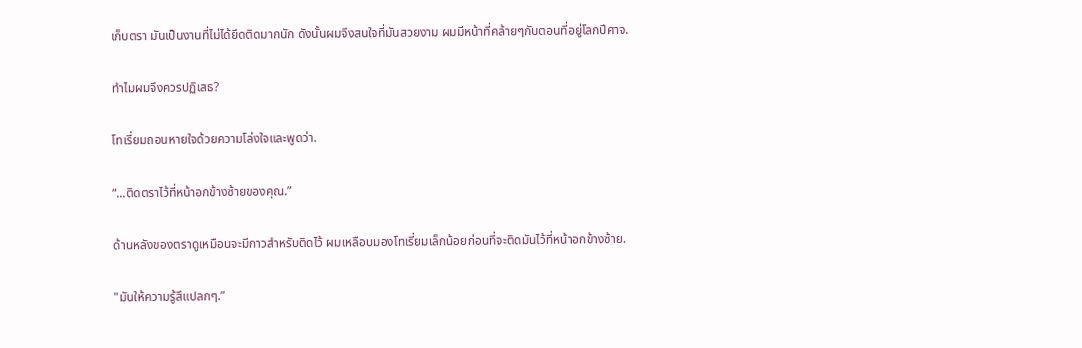เก็บตรา มันเป็นงานที่ไม่ได้ยึดติดมากนัก ดังนั้นผมจึงสนใจที่มันสวยงาม ผมมีหน้าที่คล้ายๆกับตอนที่อยู่โลกปีศาจ.

ทำไมผมจึงควรปฏิเสธ?

โทเรี่ยมถอนหายใจด้วยความโล่งใจและพูดว่า.

“...ติดตราไว้ที่หน้าอกข้างซ้ายของคุณ.”

ด้านหลังของตราดูเหมือนจะมีกาวสำหรับติดไว้ ผมเหลือบมองโทเรี่ยมเล็กน้อยก่อนที่จะติดมันไว้ที่หน้าอกข้างซ้าย.

"มันให้ความรู้สึแปลกๆ.”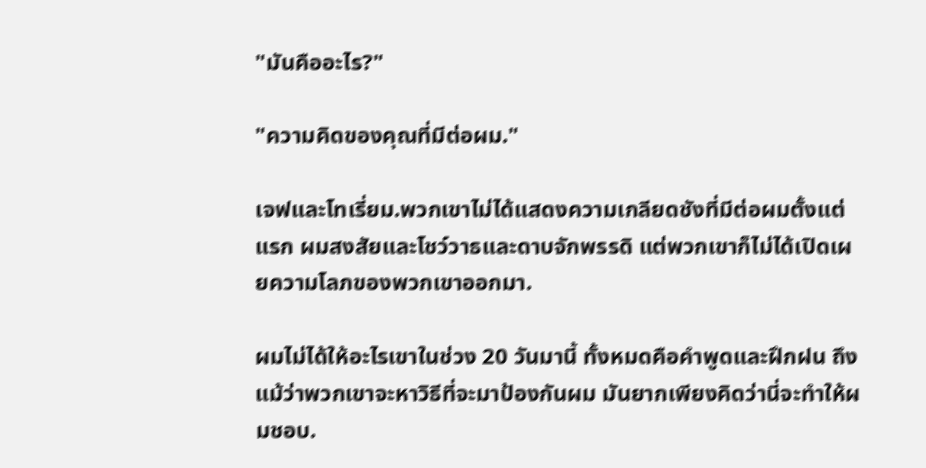"มันคืออะไร?"

"ความคิดของคุณที่มีต่อผม."

เจฟและโทเรี่ยม.พวกเขาไม่ได้แสดงความเกลียดชังที่มีต่อผมตั้งแต่แรก ผมสงสัยและโชว์วาธและดาบจักพรรดิ แต่พวกเขาก็ไม่ได้เปิดเผยความโลภของพวกเขาออกมา.

ผมไม่ได้ให้อะไรเขาในช่วง 20 วันมานี้ ทั้งหมดคือคำพูดและฝึกฝน ถึงแม้ว่าพวกเขาจะหาวิธีที่จะมาป้องกันผม มันยากเพียงคิดว่านี่จะทำให้ผมชอบ.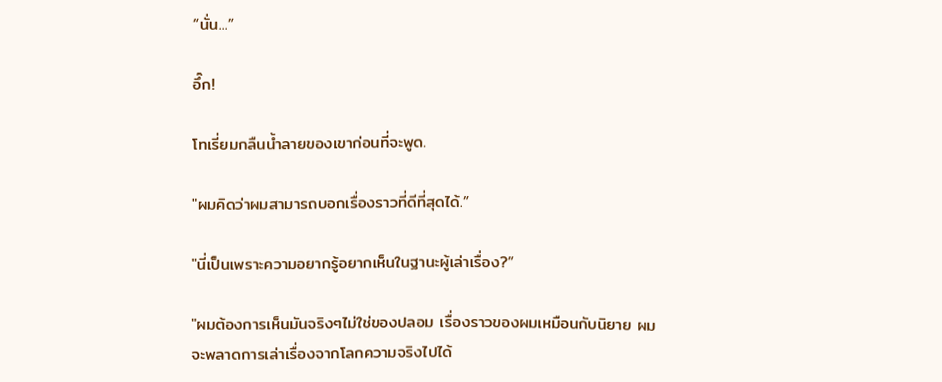“นั่น...”

อึ๊ก!

โทเรี่ยมกลืนน้ำลายของเขาก่อนที่จะพูด.

"ผมคิดว่าผมสามารถบอกเรื่องราวที่ดีที่สุดได้.”

"นี่เป็นเพราะความอยากรู้อยากเห็นในฐานะผู้เล่าเรื่อง?”

"ผมต้องการเห็นมันจริงๆไม่ใช่ของปลอม เรื่องราวของผมเหมือนกับนิยาย ผมจะพลาดการเล่าเรื่องจากโลกความจริงไปได้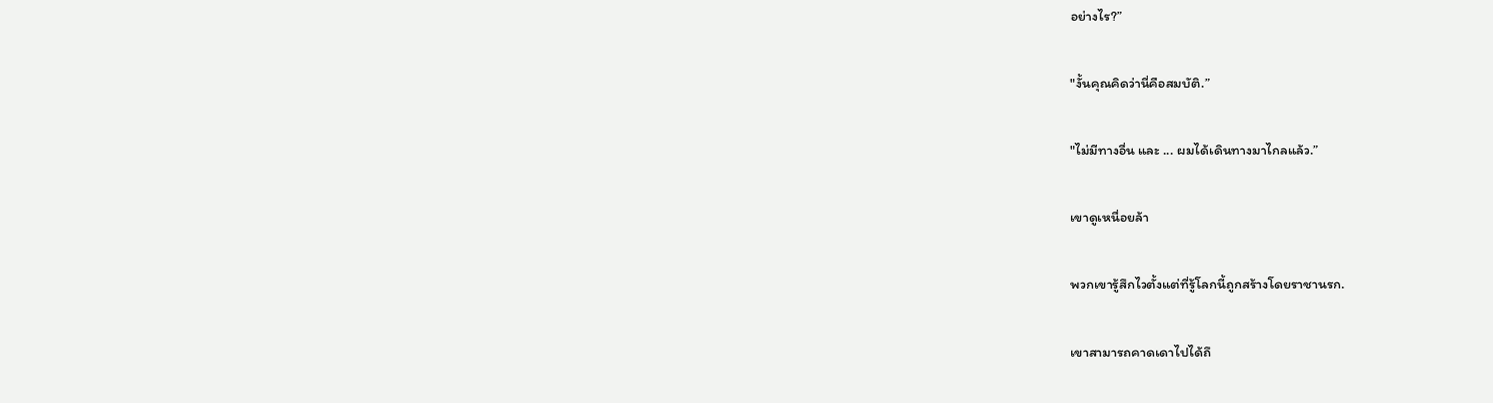อย่างไร?”

"งั้นคุณคิดว่านี่คือสมบัติ.”

"ไม่มีทางอื่น และ ... ผมได้เดินทางมาไกลแล้ว.”

เขาดูเหนื่อยล้า

พวกเขารู้สึกไวตั้งแต่ที่รู้โลกนี้ถูกสร้างโดยราชานรก.

เขาสามารถคาดเดาไปได้ถึ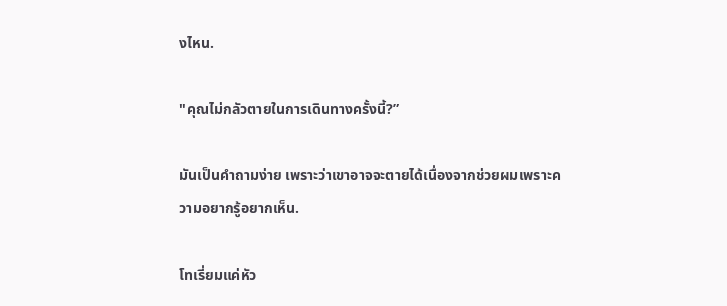งไหน.

"คุณไม่กลัวตายในการเดินทางครั้งนี้?”

มันเป็นคำถามง่าย เพราะว่าเขาอาจจะตายได้เนื่องจากช่วยผมเพราะความอยากรู้อยากเห็น.

โทเรี่ยมแค่หัว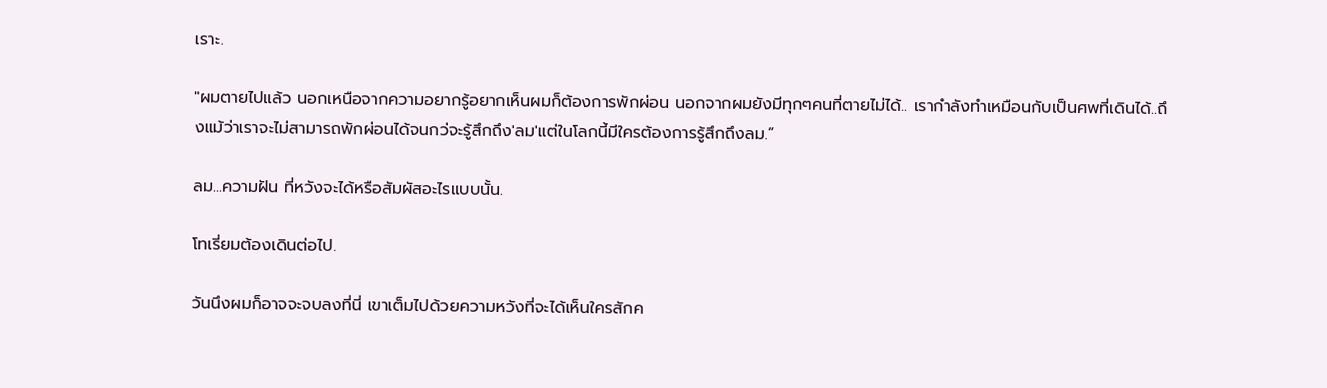เราะ.

"ผมตายไปแล้ว นอกเหนือจากความอยากรู้อยากเห็นผมก็ต้องการพักผ่อน นอกจากผมยังมีทุกๆคนที่ตายไม่ได้.. เรากำลังทำเหมือนกับเป็นศพที่เดินได้..ถึงแม้ว่าเราจะไม่สามารถพักผ่อนได้จนกว่จะรู้สึกถึง'ลม'แต่ในโลกนี้มีใครต้องการรู้สึกถึงลม.”

ลม...ความฝัน ที่หวังจะได้หรือสัมผัสอะไรแบบนั้น.

โทเรี่ยมต้องเดินต่อไป.

วันนึงผมก็อาจจะจบลงที่นี่ เขาเต็มไปด้วยความหวังที่จะได้เห็นใครสักค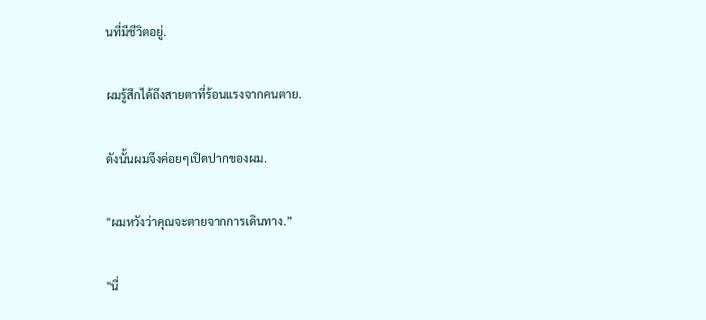นที่มีชีวิตอยู่.

ผมรู้สึกได้ถึงสายตาที่ร้อนแรงจากคนตาย.

ดังนั้นผมจึงค่อยๆเปิดปากของผม.

"ผมหวังว่าคุณจะตายจากการเดินทาง.”

"นี่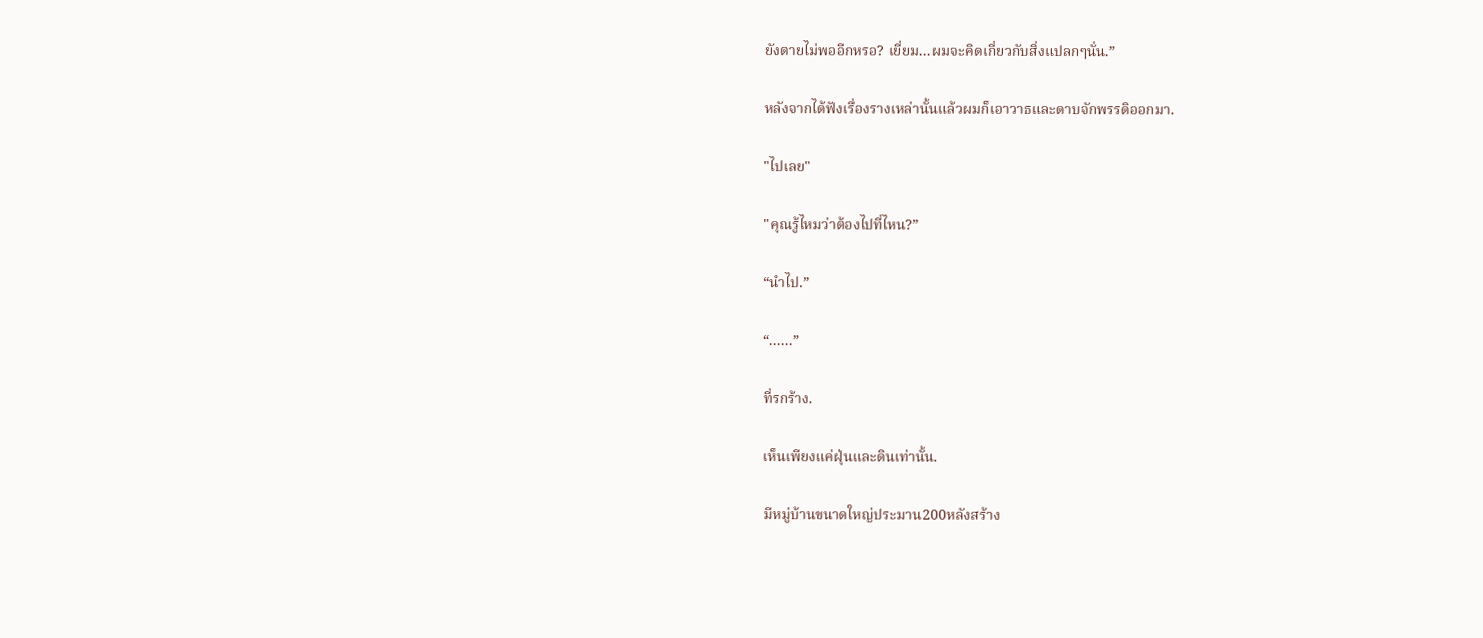ยังตายไม่พออีกหรอ? เยี่ยม...ผมจะคิดเกี่ยวกับสิ่งแปลกๆนั่น.”

หลังจากได้ฟังเรื่องรางเหล่านั้นแล้วผมก็เอาวาธและดาบจักพรรดิออกมา.

"ไปเลย"

"คุณรู้ไหมว่าต้องไปที่ไหน?”

“นำไป.”

“......”

ที่รกร้าง.

เห็นเพียงแค่ฝุ่นและดินเท่านั้น.

มีหมู่บ้านขนาดใหญ่ประมาน200หลังสร้าง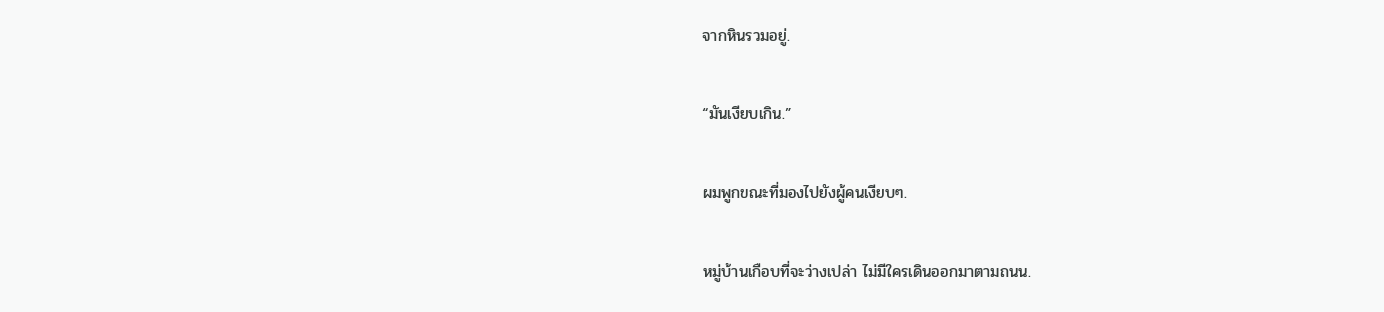จากหินรวมอยู่.

“มันเงียบเกิน.”

ผมพูกขณะที่มองไปยังผู้คนเงียบๆ.

หมู่บ้านเกือบที่จะว่างเปล่า ไม่มีใครเดินออกมาตามถนน.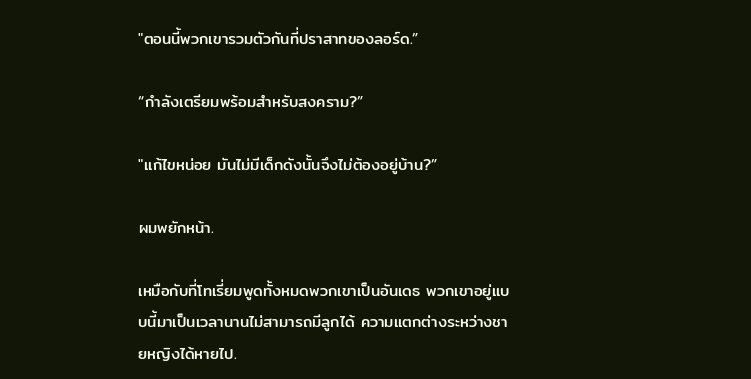"ตอนนี้พวกเขารวมตัวกันที่ปราสาทของลอร์ด.”

“กำลังเตรียมพร้อมสำหรับสงคราม?”

"แก้ไขหน่อย มันไม่มีเด็กดังนั้นจึงไม่ต้องอยู่บ้าน?”

ผมพยักหน้า.

เหมือกับที่โทเรี่ยมพูดทั้งหมดพวกเขาเป็นอันเดธ พวกเขาอยู่แบบนี้มาเป็นเวลานานไม่สามารถมีลูกได้ ความแตกต่างระหว่างชายหญิงได้หายไป.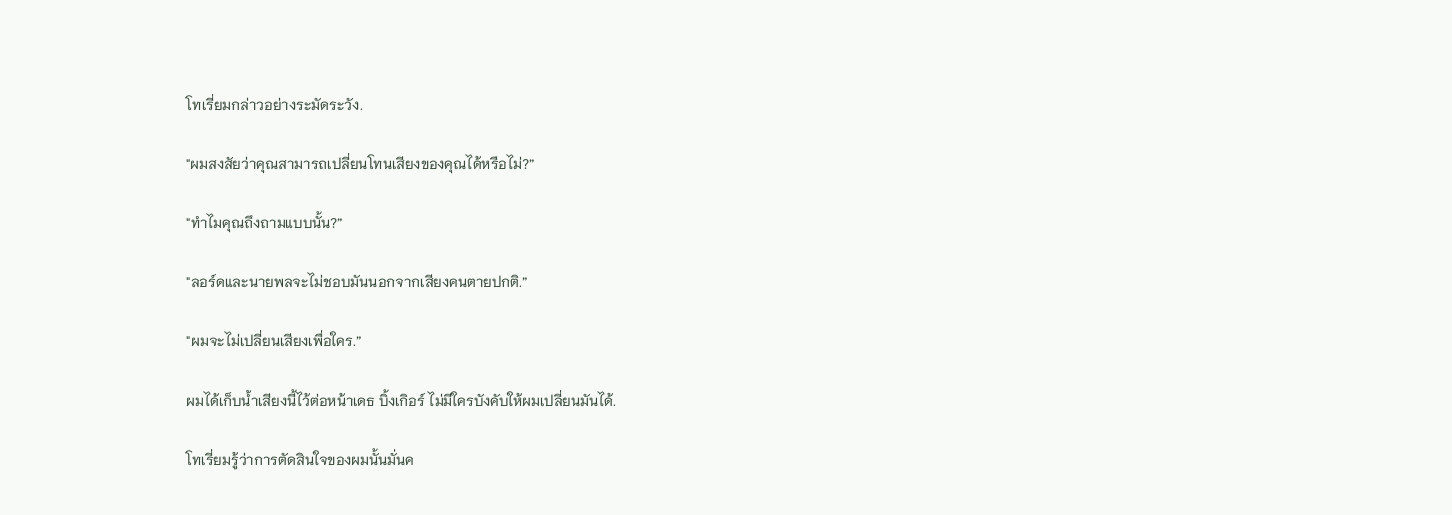โทเรี่ยมกล่าวอย่างระมัดระวัง.

"ผมสงสัยว่าคุณสามารถเปลี่ยนโทนเสียงของคุณได้หรือไม่?”

"ทำไมคุณถึงถามแบบนั้น?”

"ลอร์ดและนายพลจะไม่ชอบมันนอกจากเสียงคนตายปกติ.”

"ผมจะไม่เปลี่ยนเสียงเพื่อใคร.”

ผมได้เก็บน้ำเสียงนี้ไว้ต่อหน้าเดธ บิ้งเกิอร์ ไม่มีใครบังคับให้ผมเปลี่ยนมันได้.

โทเรี่ยมรู้ว่าการตัดสินใจของผมนั้นมั่นค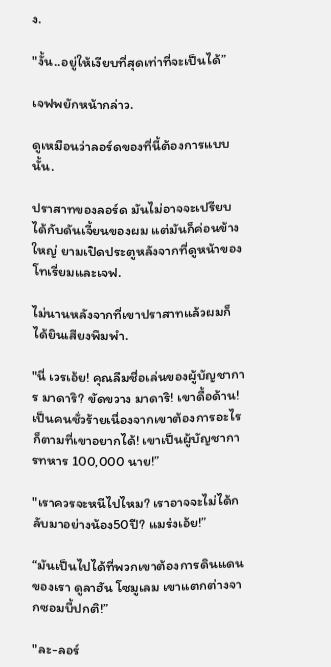ง.

"งั้น..อยู่ให้เงียบที่สุดเท่าที่จะเป็นได้”

เจฟพยักหน้ากล่าว.

ดูเหมือนว่าลอร์ดของที่นี้ต้องการแบบนั้น.

ปราสาทของลอร์ด มันไม่อาจจะเปรียบได้กับดันเจี้ยนของผม แต่มันก็ค่อนข้างใหญ่ ยามเปิดประตูหลังจากที่ดูหน้าของโทเรี่ยมและเจฟ.

ไม่นานหลังจากที่เขาปราสาทแล้วผมก็ได้ยินเสียงพึมพำ.

"นี่ เวรเอ้ย! คุณลืมชื่อเล่นของผู้บัญชาการ มาดาริ? ขัดขวาง มาดาริ! เขาดื้อด้าน! เป็นคนชั่วร้ายเนื่องจากเขาต้องการอะไรก็ตามที่เขาอยากได้! เขาเป็นผู้บัญชาการทหาร 100,000 นาย!”

"เราควรจะหนีไปไหม? เราอาจจะไม่ได้กลับมาอย่างน้อง50ปี? แมร่งเอ้ย!”

“มันเป็นไปได้ที่พวกเขาต้องการดินแดนของเรา ดูลาฮัน โซมูเลม เขาแตกต่างจากซอมบี้ปกติ!”

"ละ-ลอร์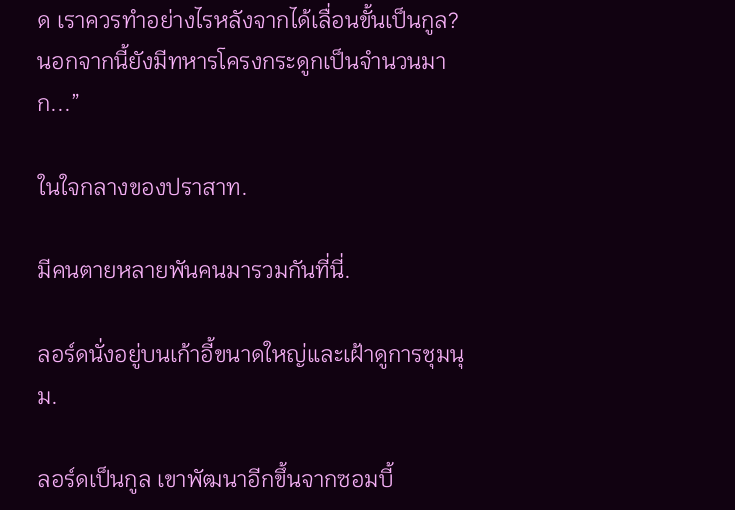ด เราควรทำอย่างไรหลังจากได้เลื่อนขั้นเป็นกูล? นอกจากนี้ยังมีทหารโครงกระดูกเป็นจำนวนมาก...”

ในใจกลางของปราสาท.

มีคนตายหลายพันคนมารวมกันที่นี่.

ลอร์ดนั่งอยู่บนเก้าอี้ขนาดใหญ่และเฝ้าดูการชุมนุม.

ลอร์ดเป็นกูล เขาพัฒนาอีกขึ้นจากซอมบี้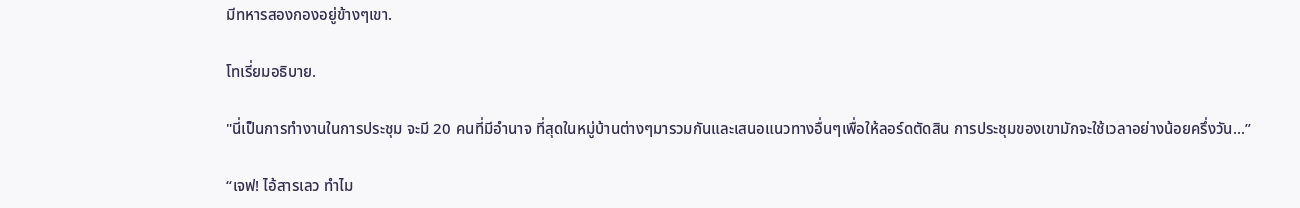มีทหารสองกองอยู่ข้างๆเขา.

โทเรี่ยมอธิบาย.

"นี่เป็นการทำงานในการประชุม จะมี 20 คนที่มีอำนาจ ที่สุดในหมู่บ้านต่างๆมารวมกันและเสนอแนวทางอื่นๆเพื่อให้ลอร์ดตัดสิน การประชุมของเขามักจะใช้เวลาอย่างน้อยครึ่งวัน...”

“เจฟ! ไอ้สารเลว ทำไม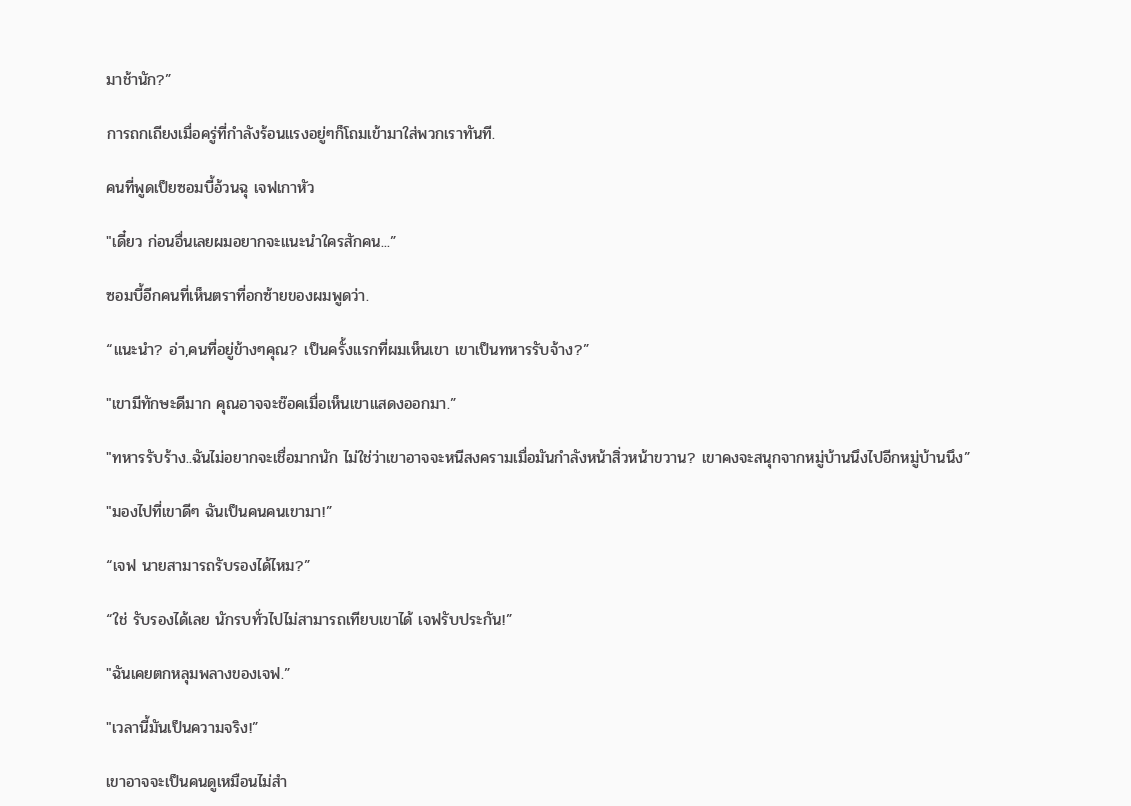มาช้านัก?”

การถกเถียงเมื่อครู่ที่กำลังร้อนแรงอยู่ๆก็โถมเข้ามาใส่พวกเราทันที.

คนที่พูดเป็ยซอมบี้อ้วนฉุ เจฟเกาหัว

"เดี๋ยว ก่อนอื่นเลยผมอยากจะแนะนำใครสักคน...”

ซอมบี้อีกคนที่เห็นตราที่อกซ้ายของผมพูดว่า.

“แนะนำ? อ่า,คนที่อยู่ข้างๆคุณ? เป็นครั้งแรกที่ผมเห็นเขา เขาเป็นทหารรับจ้าง?”

"เขามีทักษะดีมาก คุณอาจจะช๊อคเมื่อเห็นเขาแสดงออกมา.”

"ทหารรับร้าง..ฉันไม่อยากจะเชื่อมากนัก ไม่ใช่ว่าเขาอาจจะหนีสงครามเมื่อมันกำลังหน้าสิ่วหน้าขวาน? เขาคงจะสนุกจากหมู่บ้านนึงไปอีกหมู่บ้านนึง”

"มองไปที่เขาดีๆ ฉันเป็นคนคนเขามา!”

“เจฟ นายสามารถรับรองได้ไหม?”

“ใช่ รับรองได้เลย นักรบทั่วไปไม่สามารถเทียบเขาได้ เจฟรับประกัน!”

"ฉันเคยตกหลุมพลางของเจฟ.”

"เวลานี้มันเป็นความจริง!”

เขาอาจจะเป็นคนดูเหมือนไม่สำ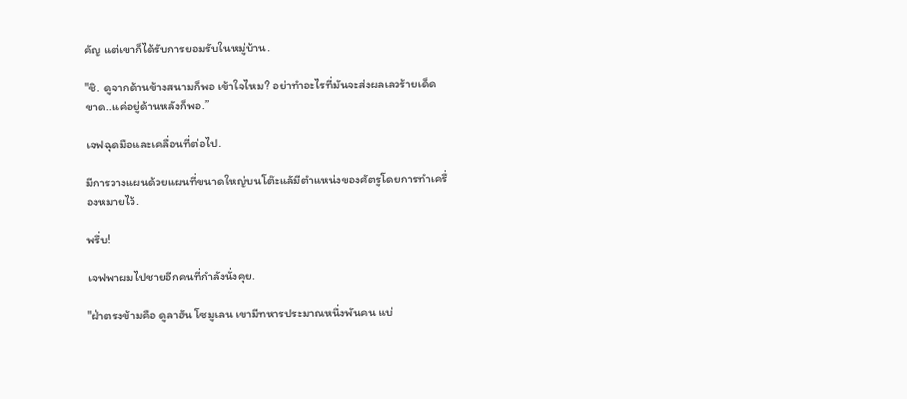คัญ แต่เขาก็ได้รับการยอมรับในหมู่บ้าน.

"ชิ. ดูจากด้านข้างสนามก็พอ เข้าใจไหม? อย่าทำอะไรที่มันจะส่งผลเลวร้ายเด็ดขาด..แค่อยู่ด้านหลังก็พอ.”

เจฟฉุดมือและเคลื่อนที่ต่อไป.

มีการวางแผนด้วยแผนที่ขนาดใหญ่บนโต๊ะแลัมีตำแหน่งของศัตรูโดยการทำเครื่องหมายไว้.

พรึ่บ!

เจฟพาผมไปชายอีกคนที่กำลังนั่งคุย.

"ฝ่าตรงข้ามคือ ดูลาฮัน โซมูเลน เขามีทหารประมาณหนึ่งพันคน แบ่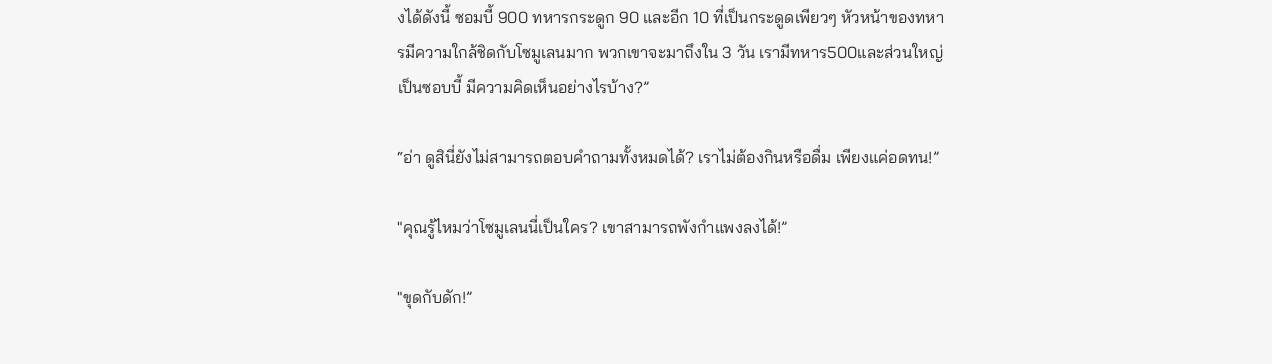งได้ดังนี้ ซอมบี้ 900 ทหารกระดูก 90 และอีก 10 ที่เป็นกระดูดเพียวๆ หัวหน้าของทหารมีความใกล้ชิดกับโซมูเลนมาก พวกเขาจะมาถึงใน 3 วัน เรามีทหาร500และส่วนใหญ่เป็นซอบบี้ มีความคิดเห็นอย่างไรบ้าง?”

“อ่า ดูสินี่ยังไม่สามารถตอบคำถามทั้งหมดได้? เราไม่ต้องกินหรือดื่ม เพียงแค่อดทน!”

"คุณรู้ไหมว่าโซมูเลนนี่เป็นใคร? เขาสามารถพังกำแพงลงได้!”

"ขุดกับดัก!”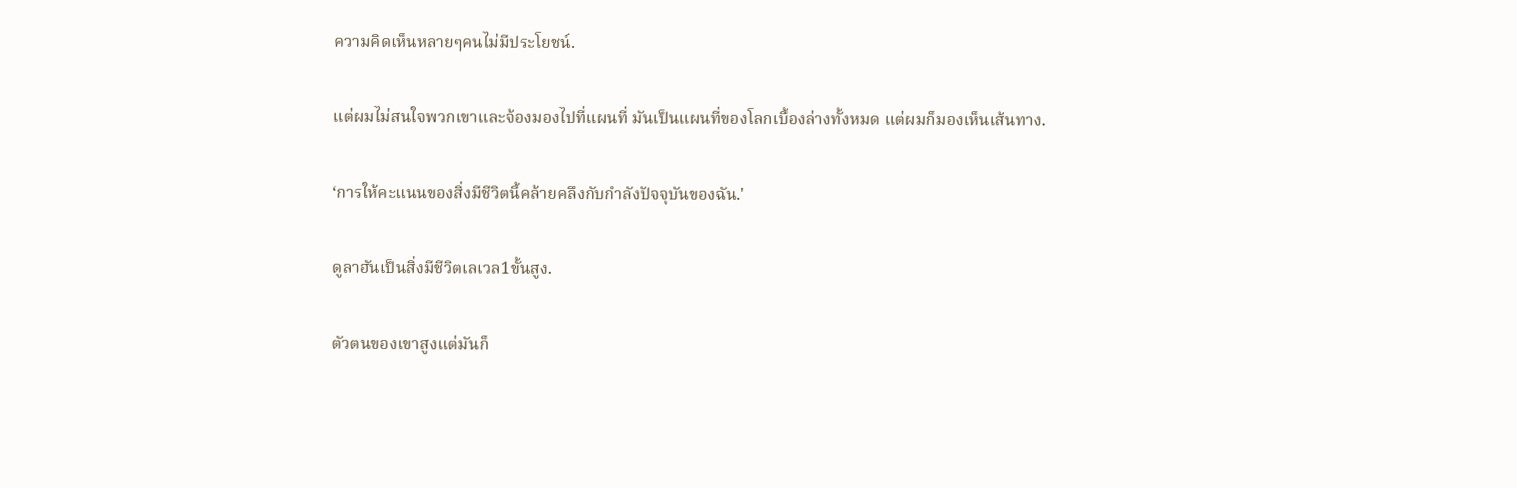ความคิดเห็นหลายๆคนไม่มีประโยชน์.

แต่ผมไม่สนใจพวกเขาและจ้องมองไปที่แผนที่ มันเป็นแผนที่ของโลกเบื้องล่างทั้งหมด แต่ผมก็มองเห็นเส้นทาง.

‘การให้คะแนนของสิ่งมีชีวิตนี้คล้ายคลึงกับกำลังปัจจุบันของฉัน.'

ดูลาฮันเป็นสิ่งมีชีวิตเลเวล1ขั้นสูง.

ตัวตนของเขาสูงแต่มันก็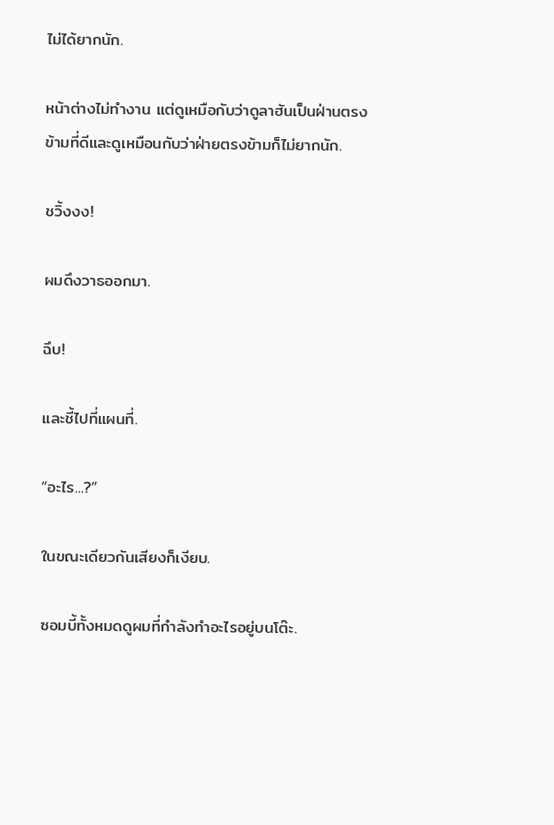ไม่ได้ยากนัก.

หน้าต่างไม่ทำงาน แต่ดูเหมือกับว่าดูลาฮันเป็นฝ่านตรงข้ามที่ดีและดูเหมือนกับว่าฝ่ายตรงข้ามก็ไม่ยากนัก.

ชวิ้งงง!

ผมดึงวาธออกมา.

ฉึบ!

และชี้ไปที่แผนที่.

“อะไร...?”

ในขณะเดียวกันเสียงก็เงียบ.

ซอมบี้ทั้งหมดดูผมที่กำลังทำอะไรอยู่บนโต๊ะ.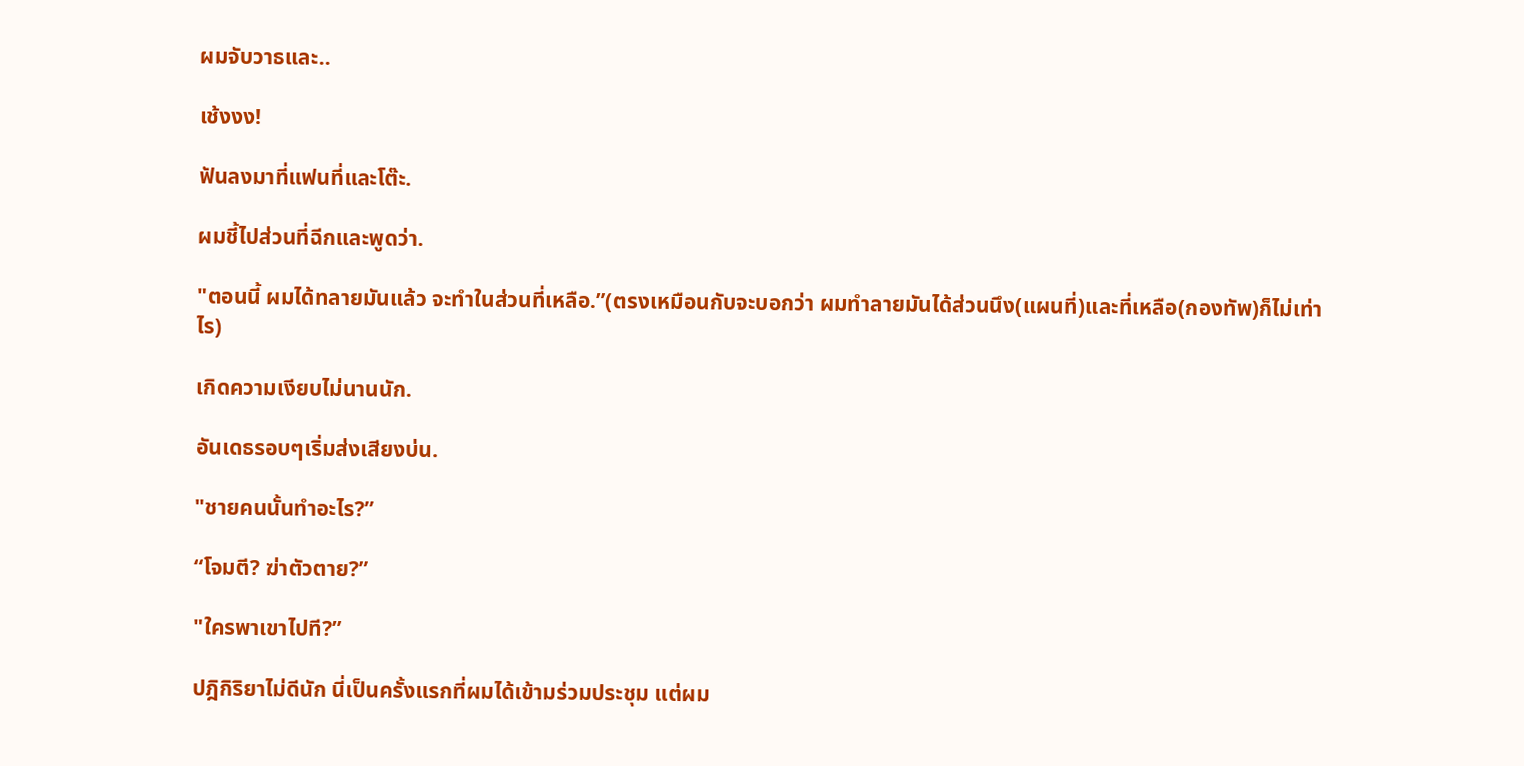ผมจับวาธและ..

เช้งงง!

ฟันลงมาที่แฟนที่และโต๊ะ.

ผมชี้ไปส่วนที่ฉีกและพูดว่า.

"ตอนนี้ ผมได้ทลายมันแล้ว จะทำในส่วนที่เหลือ.”(ตรงเหมือนกับจะบอกว่า ผมทำลายมันได้ส่วนนึง(แผนที่)และที่เหลือ(กองทัพ)ก็ไม่เท่าไร)

เกิดความเงียบไม่นานนัก.

อันเดธรอบๆเริ่มส่งเสียงบ่น.

"ชายคนนั้นทำอะไร?”

“โจมตี? ฆ่าตัวตาย?”

"ใครพาเขาไปที?”

ปฎิกิริยาไม่ดีนัก นี่เป็นครั้งแรกที่ผมได้เข้ามร่วมประชุม แต่ผม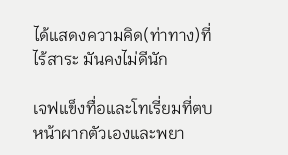ได้แสดงความคิด(ท่าทาง)ที่ไร้สาระ มันคงไม่ดีนัก

เจฟแข็งทื่อและโทเรี่ยมที่ตบหน้าผากตัวเองและพยา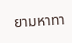ยามหาทา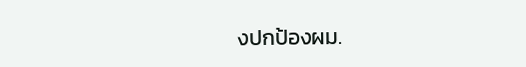งปกป้องผม.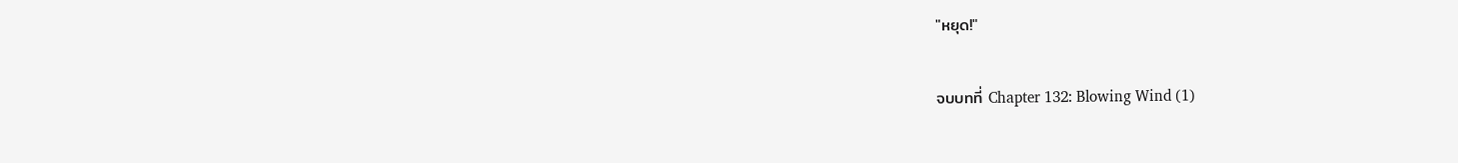"หยุด!"

จบบทที่ Chapter 132: Blowing Wind (1)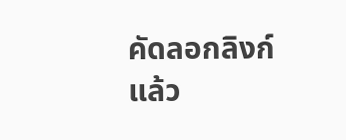คัดลอกลิงก์แล้ว